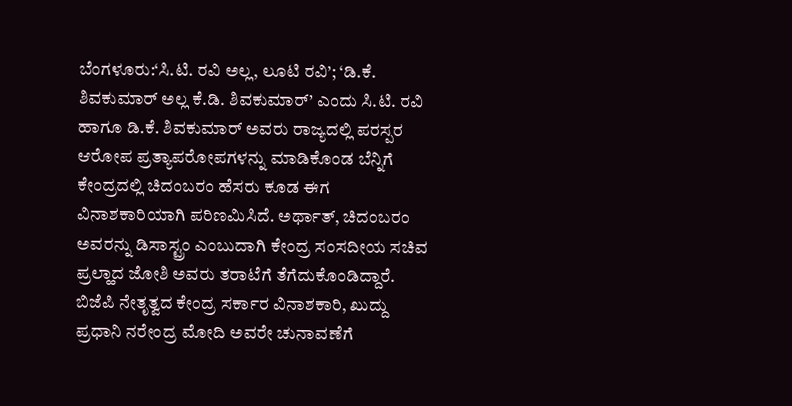ಬೆಂಗಳೂರು:‘ಸಿ.ಟಿ. ರವಿ ಅಲ್ಲ, ಲೂಟಿ ರವಿ’; ‘ಡಿ.ಕೆ. ಶಿವಕುಮಾರ್ ಅಲ್ಲ ಕೆ.ಡಿ. ಶಿವಕುಮಾರ್’ ಎಂದು ಸಿ.ಟಿ. ರವಿ ಹಾಗೂ ಡಿ.ಕೆ. ಶಿವಕುಮಾರ್ ಅವರು ರಾಜ್ಯದಲ್ಲಿ ಪರಸ್ಪರ ಆರೋಪ ಪ್ರತ್ಯಾಪರೋಪಗಳನ್ನು ಮಾಡಿಕೊಂಡ ಬೆನ್ನಿಗೆ ಕೇಂದ್ರದಲ್ಲಿ ಚಿದಂಬರಂ ಹೆಸರು ಕೂಡ ಈಗ ವಿನಾಶಕಾರಿಯಾಗಿ ಪರಿಣಮಿಸಿದೆ. ಅರ್ಥಾತ್, ಚಿದಂಬರಂ ಅವರನ್ನು ಡಿಸಾಸ್ಟ್ರಂ ಎಂಬುದಾಗಿ ಕೇಂದ್ರ ಸಂಸದೀಯ ಸಚಿವ ಪ್ರಲ್ಹಾದ ಜೋಶಿ ಅವರು ತರಾಟೆಗೆ ತೆಗೆದುಕೊಂಡಿದ್ದಾರೆ.
ಬಿಜೆಪಿ ನೇತೃತ್ವದ ಕೇಂದ್ರ ಸರ್ಕಾರ ವಿನಾಶಕಾರಿ, ಖುದ್ದು ಪ್ರಧಾನಿ ನರೇಂದ್ರ ಮೋದಿ ಅವರೇ ಚುನಾವಣೆಗೆ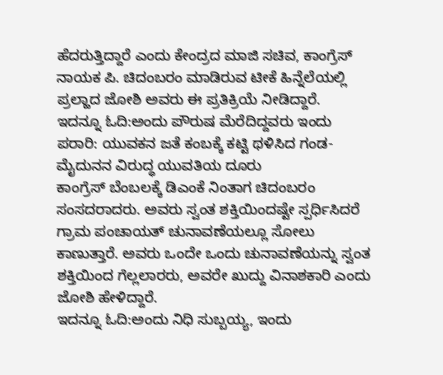ಹೆದರುತ್ತಿದ್ದಾರೆ ಎಂದು ಕೇಂದ್ರದ ಮಾಜಿ ಸಚಿವ, ಕಾಂಗ್ರೆಸ್ ನಾಯಕ ಪಿ. ಚಿದಂಬರಂ ಮಾಡಿರುವ ಟೀಕೆ ಹಿನ್ನೆಲೆಯಲ್ಲಿ ಪ್ರಲ್ಹಾದ ಜೋಶಿ ಅವರು ಈ ಪ್ರತಿಕ್ರಿಯೆ ನೀಡಿದ್ದಾರೆ.
ಇದನ್ನೂ ಓದಿ:ಅಂದು ಪೌರುಷ ಮೆರೆದಿದ್ದವರು ಇಂದು ಪರಾರಿ: ಯುವಕನ ಜತೆ ಕಂಬಕ್ಕೆ ಕಟ್ಟಿ ಥಳಿಸಿದ ಗಂಡ-ಮೈದುನನ ವಿರುದ್ಧ ಯುವತಿಯ ದೂರು
ಕಾಂಗ್ರೆಸ್ ಬೆಂಬಲಕ್ಕೆ ಡಿಎಂಕೆ ನಿಂತಾಗ ಚಿದಂಬರಂ ಸಂಸದರಾದರು. ಅವರು ಸ್ವಂತ ಶಕ್ತಿಯಿಂದಷ್ಟೇ ಸ್ಪರ್ಧಿಸಿದರೆ ಗ್ರಾಮ ಪಂಚಾಯತ್ ಚುನಾವಣೆಯಲ್ಲೂ ಸೋಲು ಕಾಣುತ್ತಾರೆ. ಅವರು ಒಂದೇ ಒಂದು ಚುನಾವಣೆಯನ್ನು ಸ್ವಂತ ಶಕ್ತಿಯಿಂದ ಗೆಲ್ಲಲಾರರು, ಅವರೇ ಖುದ್ದು ವಿನಾಶಕಾರಿ ಎಂದು ಜೋಶಿ ಹೇಳಿದ್ದಾರೆ.
ಇದನ್ನೂ ಓದಿ:ಅಂದು ನಿಧಿ ಸುಬ್ಬಯ್ಯ, ಇಂದು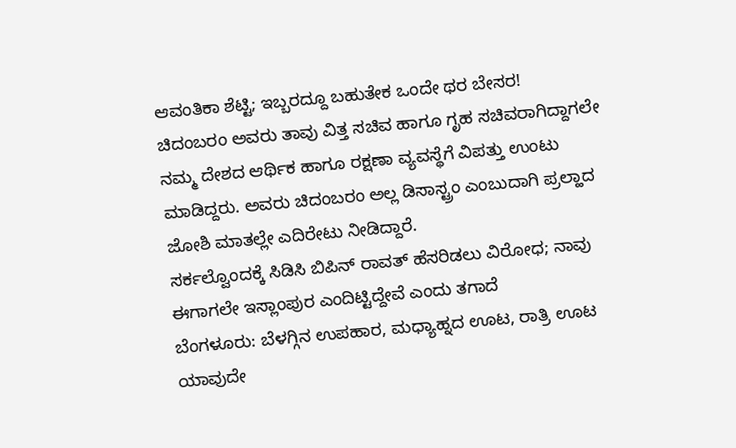ಆವಂತಿಕಾ ಶೆಟ್ಟಿ; ಇಬ್ಬರದ್ದೂ ಬಹುತೇಕ ಒಂದೇ ಥರ ಬೇಸರ!
ಚಿದಂಬರಂ ಅವರು ತಾವು ವಿತ್ತ ಸಚಿವ ಹಾಗೂ ಗೃಹ ಸಚಿವರಾಗಿದ್ದಾಗಲೇ ನಮ್ಮ ದೇಶದ ಆರ್ಥಿಕ ಹಾಗೂ ರಕ್ಷಣಾ ವ್ಯವಸ್ಥೆಗೆ ವಿಪತ್ತು ಉಂಟು ಮಾಡಿದ್ದರು. ಅವರು ಚಿದಂಬರಂ ಅಲ್ಲ ಡಿಸಾಸ್ಟ್ರಂ ಎಂಬುದಾಗಿ ಪ್ರಲ್ಹಾದ ಜೋಶಿ ಮಾತಲ್ಲೇ ಎದಿರೇಟು ನೀಡಿದ್ದಾರೆ.
ಸರ್ಕಲ್ವೊಂದಕ್ಕೆ ಸಿಡಿಸಿ ಬಿಪಿನ್ ರಾವತ್ ಹೆಸರಿಡಲು ವಿರೋಧ; ನಾವು ಈಗಾಗಲೇ ಇಸ್ಲಾಂಪುರ ಎಂದಿಟ್ಟಿದ್ದೇವೆ ಎಂದು ತಗಾದೆ
ಬೆಂಗಳೂರು: ಬೆಳಗ್ಗಿನ ಉಪಹಾರ, ಮಧ್ಯಾಹ್ನದ ಊಟ, ರಾತ್ರಿ ಊಟ ಯಾವುದೇ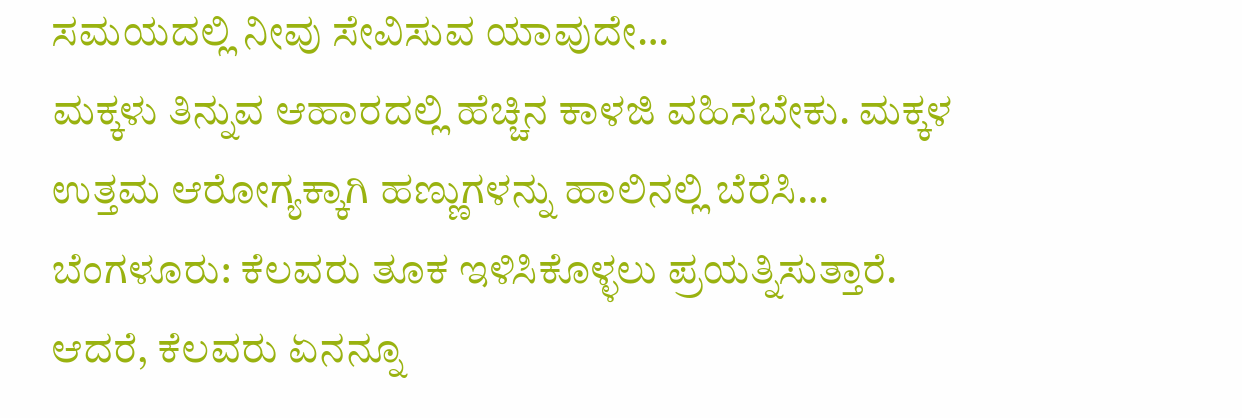ಸಮಯದಲ್ಲಿ ನೀವು ಸೇವಿಸುವ ಯಾವುದೇ…
ಮಕ್ಕಳು ತಿನ್ನುವ ಆಹಾರದಲ್ಲಿ ಹೆಚ್ಚಿನ ಕಾಳಜಿ ವಹಿಸಬೇಕು. ಮಕ್ಕಳ ಉತ್ತಮ ಆರೋಗ್ಯಕ್ಕಾಗಿ ಹಣ್ಣುಗಳನ್ನು ಹಾಲಿನಲ್ಲಿ ಬೆರೆಸಿ…
ಬೆಂಗಳೂರು: ಕೆಲವರು ತೂಕ ಇಳಿಸಿಕೊಳ್ಳಲು ಪ್ರಯತ್ನಿಸುತ್ತಾರೆ. ಆದರೆ, ಕೆಲವರು ಏನನ್ನೂ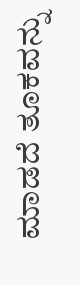ಮಾಡದೆ ತೂಕವನ್ನು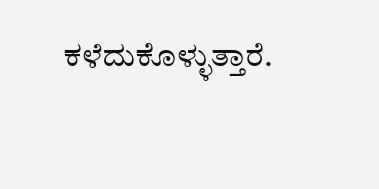ಕಳೆದುಕೊಳ್ಳುತ್ತಾರೆ.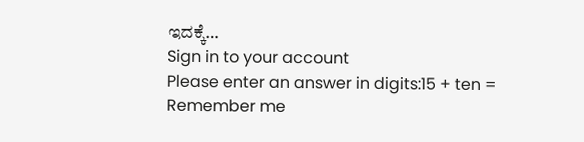ಇದಕ್ಕೆ…
Sign in to your account
Please enter an answer in digits:15 + ten =
Remember me